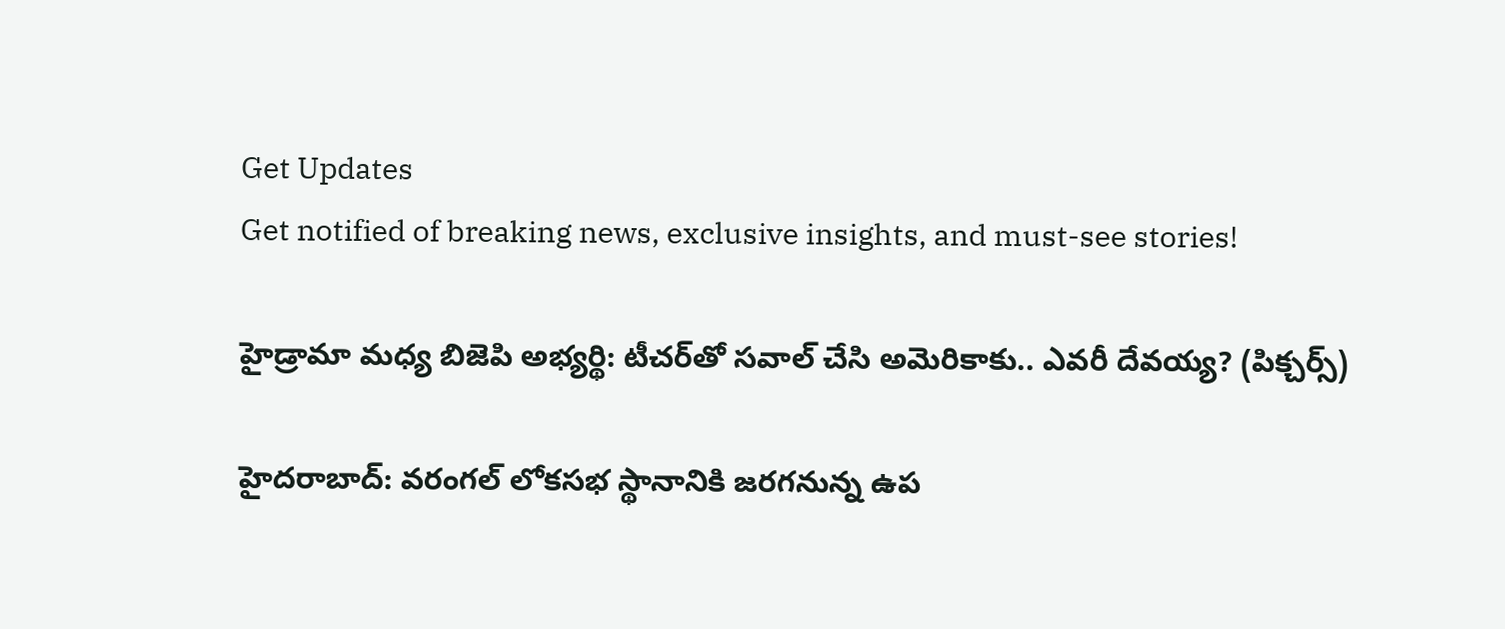Get Updates
Get notified of breaking news, exclusive insights, and must-see stories!

హైడ్రామా మధ్య బిజెపి అభ్యర్థి: టీచర్‌తో సవాల్ చేసి అమెరికాకు.. ఎవరీ దేవయ్య? (పిక్చర్స్)

హైదరాబాద్: వరంగల్‌ లోకసభ స్థానానికి జరగనున్న ఉప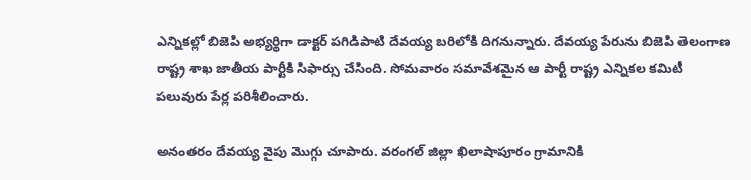ఎన్నికల్లో బిజెపి అభ్యర్థిగా డాక్టర్‌ పగిడిపాటి దేవయ్య బరిలోకి దిగనున్నారు. దేవయ్య పేరును బిజెపి తెలంగాణ రాష్ట్ర శాఖ జాతీయ పార్టీకి సిఫార్సు చేసింది. సోమవారం సమావేశమైన ఆ పార్టీ రాష్ట్ర ఎన్నికల కమిటీ పలువురు పేర్ల పరిశీలించారు.

అనంతరం దేవయ్య వైపు మొగ్గు చూపారు. వరంగల్‌ జిల్లా ఖిలాషాపూరం గ్రామానికి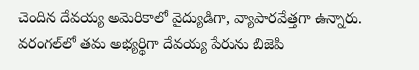చెందిన దేవయ్య అమెరికాలో వైద్యుడిగా, వ్యాపారవేత్తగా ఉన్నారు. వరంగల్‌లో తమ అభ్యర్థిగా దేవయ్య పేరును బిజెపి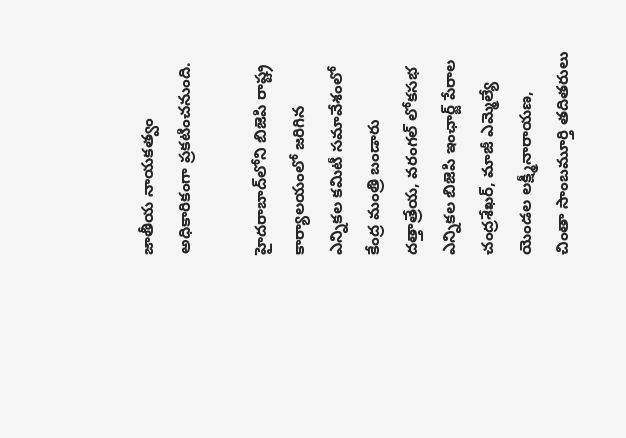జాతీయ నాయకత్వం అధికారికంగా ప్రకటించనుంది.

హైదరాబాద్‌లోని బిజెపి రాష్ట్ర కార్యాలయంలో జరిగిన ఎన్నికల కమిటీ సమావేశంలో కేంద్ర మంత్రి బండారు దత్తాత్రేయ, వరంగల్‌ లోకసభ ఎన్నికల బిజెపి ఇంఛార్జ్ పేరాల చంద్రశేఖర్‌, మాజీ ఎమ్మెల్యే యెండల లక్ష్మీనారాయణ, చింతా సాంబమూర్తి తదితరులు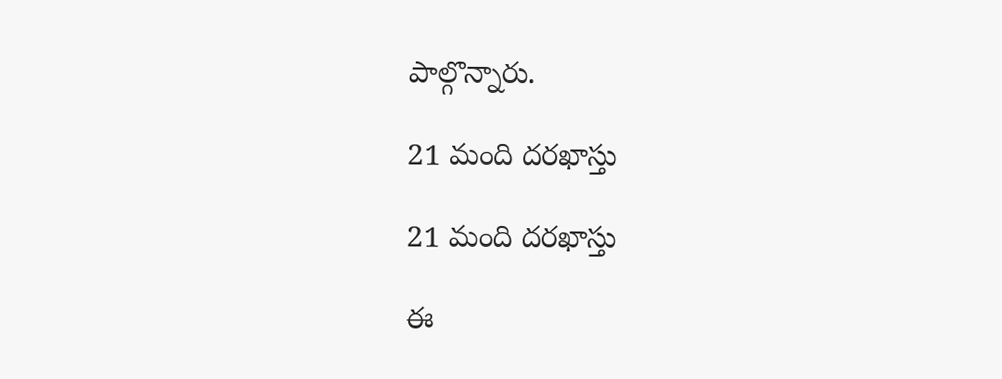పాల్గొన్నారు.

21 మంది దరఖాస్తు

21 మంది దరఖాస్తు

ఈ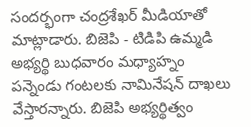సందర్భంగా చంద్రశేఖర్‌ మీడియాతో మాట్లాడారు. బిజెపి - టిడిపి ఉమ్మడి అభ్యర్థి బుధవారం మధ్యాహ్నం పన్నెండు గంటలకు నామినేషన్‌ దాఖలు వేస్తారన్నారు. బిజెపి అభ్యర్థిత్వం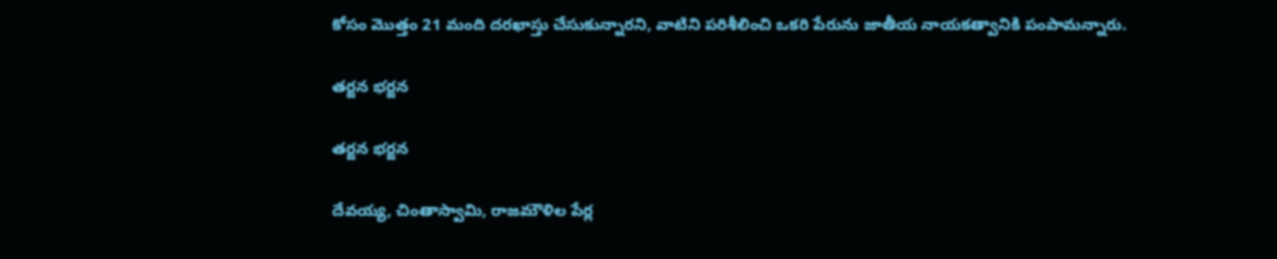కోసం మొత్తం 21 మంది దరఖాస్తు చేసుకున్నారని, వాటిని పరిశీలించి ఒకరి పేరును జాతీయ నాయకత్వానికి పంపామన్నారు.

తర్జన భర్జన

తర్జన భర్జన

దేవయ్య, చింతాస్వామి, రాజమౌళిల పేర్ల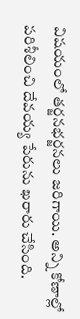విషయంలో తర్జనభర్జనలు జరిగాయి. అన్ని కోణాల్లో పరిశీలించి దేవయ్య పేరును ఖరారు చేసింది.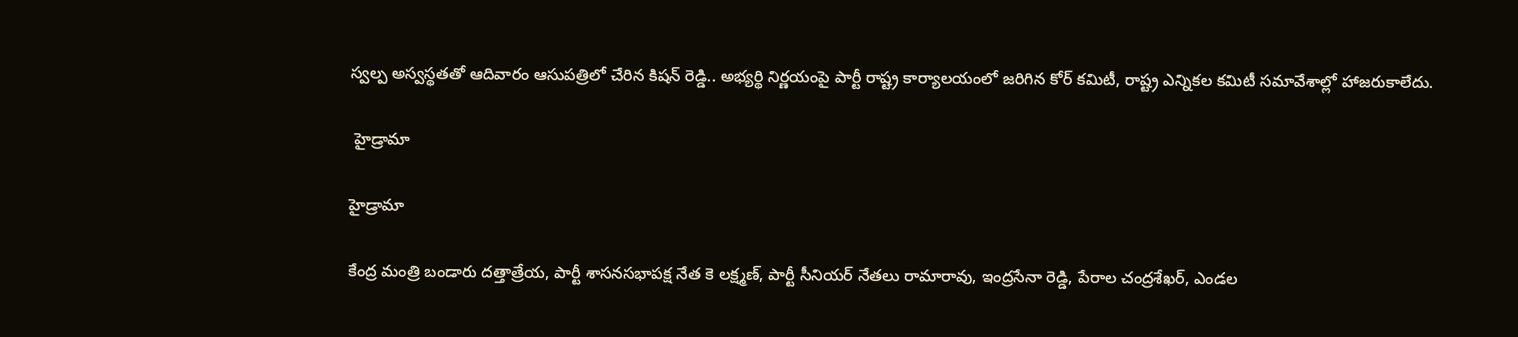స్వల్ప అస్వస్థతతో ఆదివారం ఆసుపత్రిలో చేరిన కిషన్ రెడ్డి.. అభ్యర్థి నిర్ణయంపై పార్టీ రాష్ట్ర కార్యాలయంలో జరిగిన కోర్‌ కమిటీ, రాష్ట్ర ఎన్నికల కమిటీ సమావేశాల్లో హాజరుకాలేదు.

 హైడ్రామా

హైడ్రామా

కేంద్ర మంత్రి బండారు దత్తాత్రేయ, పార్టీ శాసనసభాపక్ష నేత కె లక్ష్మణ్‌, పార్టీ సీనియర్‌ నేతలు రామారావు, ఇంద్రసేనా రెడ్డి, పేరాల చంద్రశేఖర్‌, ఎండల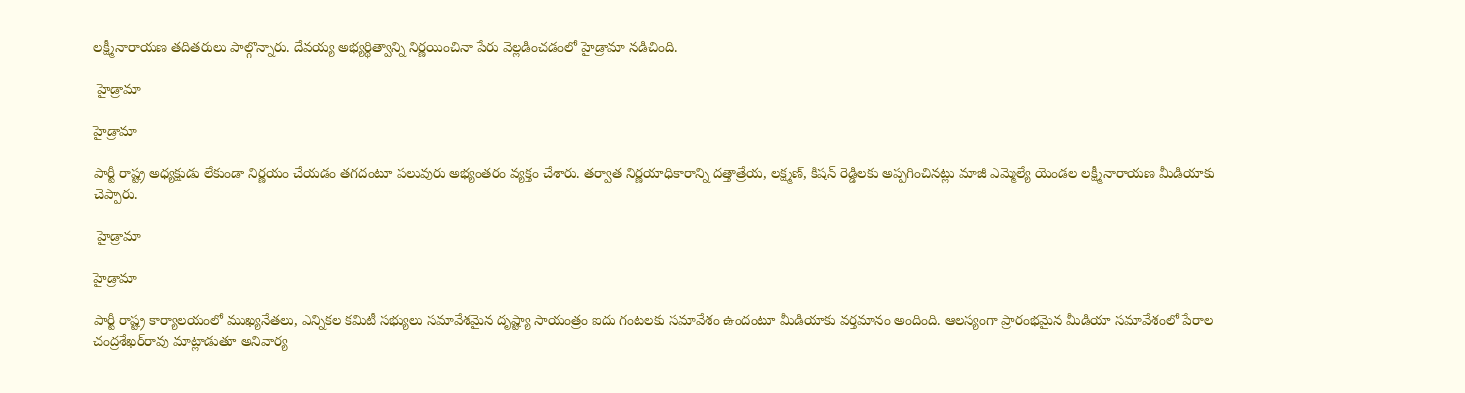లక్ష్మీనారాయణ తదితరులు పాల్గొన్నారు. దేవయ్య అభ్యర్థిత్వాన్ని నిర్ణయించినా పేరు వెల్లడించడంలో హైడ్రామా నడిచింది.

 హైడ్రామా

హైడ్రామా

పార్టీ రాష్ట్ర అధ్యక్షుడు లేకుండా నిర్ణయం చేయడం తగదంటూ పలువురు అభ్యంతరం వ్యక్తం చేశారు. తర్వాత నిర్ణయాధికారాన్ని దత్తాత్రేయ, లక్ష్మణ్‌, కిషన్ రెడ్డిలకు అప్పగించినట్లు మాజీ ఎమ్మెల్యే యెండల లక్ష్మీనారాయణ మీడియాకు చెప్పారు.

 హైడ్రామా

హైడ్రామా

పార్టీ రాష్ట్ర కార్యాలయంలో ముఖ్యనేతలు, ఎన్నికల కమిటీ సభ్యులు సమావేశమైన దృష్ట్యా సాయంత్రం ఐదు గంటలకు సమావేశం ఉందంటూ మీడియాకు వర్తమానం అందింది. ఆలస్యంగా ప్రారంభమైన మీడియా సమావేశంలో పేరాల చంద్రశేఖర్‌రావు మాట్లాడుతూ అనివార్య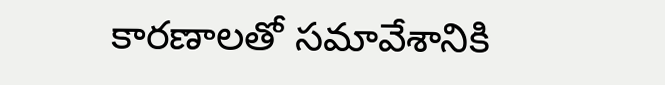కారణాలతో సమావేశానికి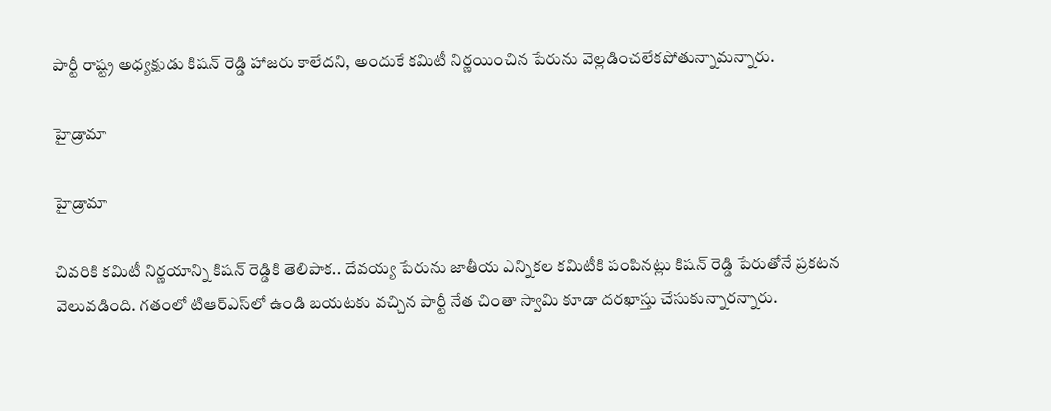పార్టీ రాష్ట్ర అధ్యక్షుడు కిషన్ రెడ్డి హాజరు కాలేదని, అందుకే కమిటీ నిర్ణయించిన పేరును వెల్లడించలేకపోతున్నామన్నారు.

హైడ్రామా

హైడ్రామా

చివరికి కమిటీ నిర్ణయాన్ని కిషన్ రెడ్డికి తెలిపాక.. దేవయ్య పేరును జాతీయ ఎన్నికల కమిటీకి పంపినట్లు కిషన్ రెడ్డి పేరుతోనే ప్రకటన వెలువడింది. గతంలో టిఆర్ఎస్‌లో ఉండి బయటకు వచ్చిన పార్టీ నేత చింతా స్వామి కూడా దరఖాస్తు చేసుకున్నారన్నారు.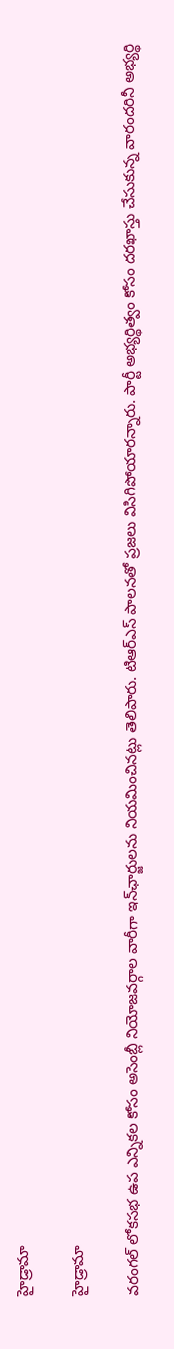హైడ్రామా

హైడ్రామా

వరంగల్‌ లోకసభ ఉప ఎన్నికల కోసం అసెంబ్లీ నియోజవర్గాల వారీగా ఇన్‌ఛార్జులను నియమించినట్లు తెలిపారు. టిఆర్ఎస్ ‌పాలనతో ప్రజలు విసిగిపోయారన్నారు. పార్టీ అభ్యర్థిత్వం కోసం దరఖాస్తు చేసుకున్న వారందరినీ అభ్యర్థి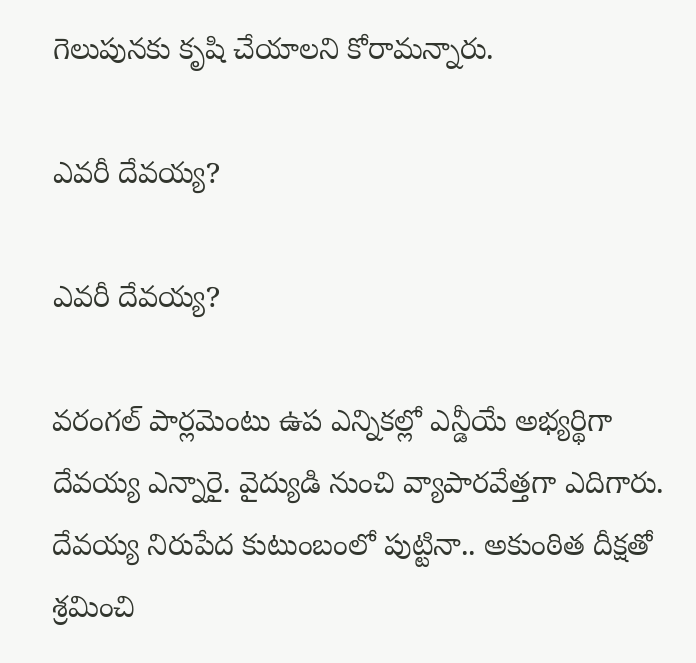గెలుపునకు కృషి చేయాలని కోరామన్నారు.

ఎవరీ దేవయ్య?

ఎవరీ దేవయ్య?

వరంగల్‌ పార్లమెంటు ఉప ఎన్నికల్లో ఎన్డీయే అభ్యర్థిగా దేవయ్య ఎన్నారై. వైద్యుడి నుంచి వ్యాపారవేత్తగా ఎదిగారు. దేవయ్య నిరుపేద కుటుంబంలో పుట్టినా.. అకుంఠిత దీక్షతో శ్రమించి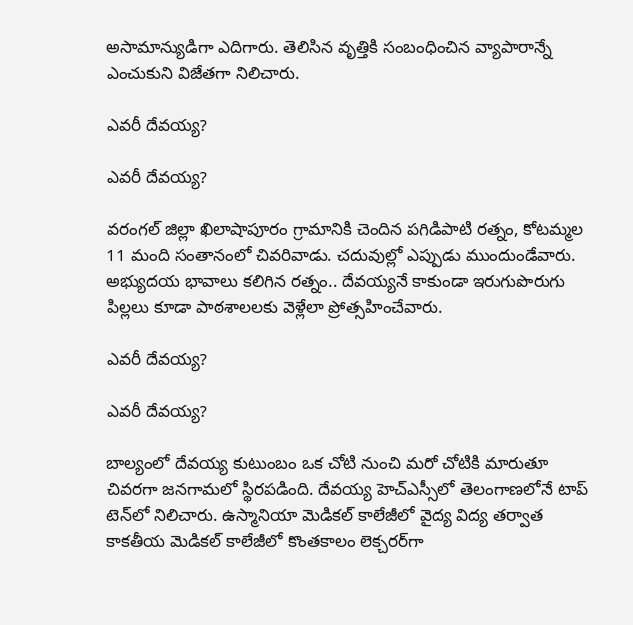అసామాన్యుడిగా ఎదిగారు. తెలిసిన వృత్తికి సంబంధించిన వ్యాపారాన్నే ఎంచుకుని విజేతగా నిలిచారు.

ఎవరీ దేవయ్య?

ఎవరీ దేవయ్య?

వరంగల్‌ జిల్లా ఖిలాషాపూరం గ్రామానికి చెందిన పగిడిపాటి రత్నం, కోటమ్మల 11 మంది సంతానంలో చివరివాడు. చదువుల్లో ఎప్పుడు ముందుండేవారు. అభ్యుదయ భావాలు కలిగిన రత్నం.. దేవయ్యనే కాకుండా ఇరుగుపొరుగు పిల్లలు కూడా పాఠశాలలకు వెళ్లేలా ప్రోత్సహించేవారు.

ఎవరీ దేవయ్య?

ఎవరీ దేవయ్య?

బాల్యంలో దేవయ్య కుటుంబం ఒక చోటి నుంచి మరో చోటికి మారుతూ చివరగా జనగామలో స్థిరపడింది. దేవయ్య హెచ్‌ఎస్సీలో తెలంగాణలోనే టాప్‌ టెన్‌లో నిలిచారు. ఉస్మానియా మెడికల్‌ కాలేజీలో వైద్య విద్య తర్వాత కాకతీయ మెడికల్‌ కాలేజీలో కొంతకాలం లెక్చరర్‌గా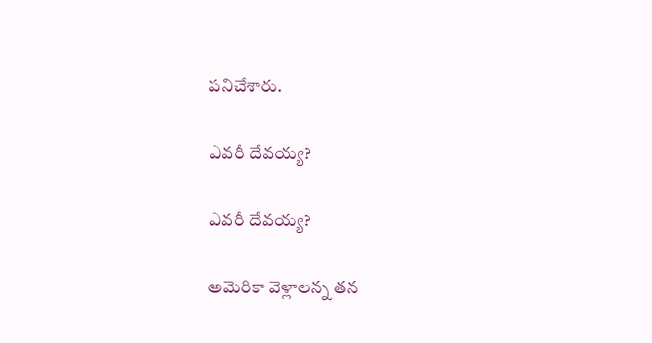పనిచేశారు.

ఎవరీ దేవయ్య?

ఎవరీ దేవయ్య?

అమెరికా వెళ్లాలన్న తన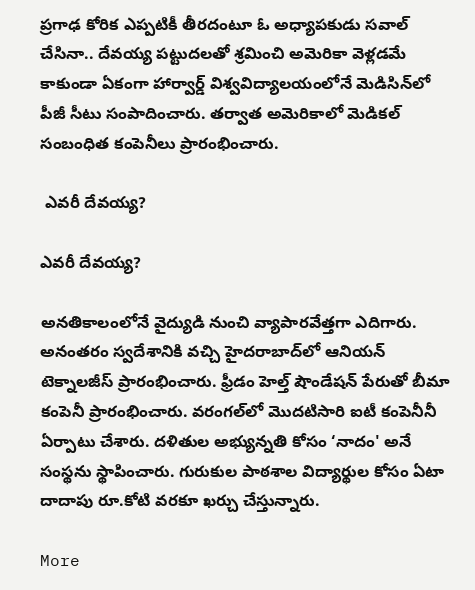ప్రగాఢ కోరిక ఎప్పటికీ తీరదంటూ ఓ అధ్యాపకుడు సవాల్‌ చేసినా.. దేవయ్య పట్టుదలతో శ్రమించి అమెరికా వెళ్లడమే కాకుండా ఏకంగా హార్వార్డ్ విశ్వవిద్యాలయంలోనే మెడిసిన్‌లో పీజీ సీటు సంపాదించారు. తర్వాత అమెరికాలో మెడికల్‌ సంబంధిత కంపెనీలు ప్రారంభించారు.

 ఎవరీ దేవయ్య?

ఎవరీ దేవయ్య?

అనతికాలంలోనే వైద్యుడి నుంచి వ్యాపారవేత్తగా ఎదిగారు. అనంతరం స్వదేశానికి వచ్చి హైదరాబాద్‌లో ఆనియన్‌ టెక్నాలజీస్ ప్రారంభించారు. ఫ్రీడం హెల్త్‌ షౌండేషన్‌ పేరుతో బీమా కంపెనీ ప్రారంభించారు. వరంగల్‌లో మొదటిసారి ఐటీ కంపెనీనీ ఏర్పాటు చేశారు. దళితుల అభ్యున్నతి కోసం ‘నాదం' అనే సంస్థను స్థాపించారు. గురుకుల పాఠశాల విద్యార్థుల కోసం ఏటా దాదాపు రూ.కోటి వరకూ ఖర్చు చేస్తున్నారు.

More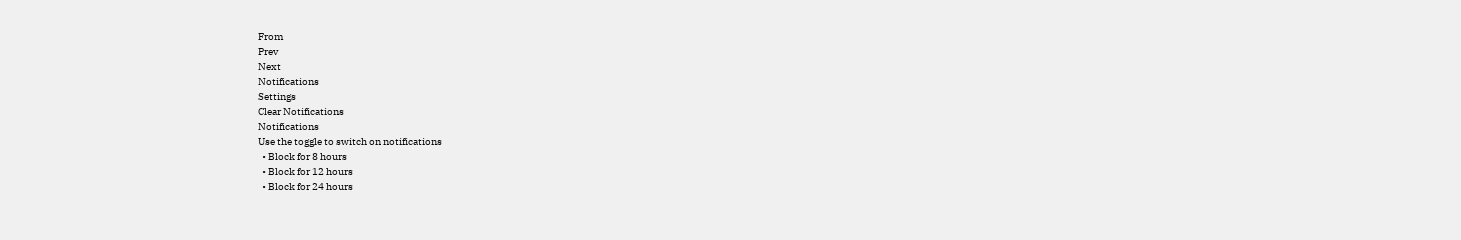From
Prev
Next
Notifications
Settings
Clear Notifications
Notifications
Use the toggle to switch on notifications
  • Block for 8 hours
  • Block for 12 hours
  • Block for 24 hours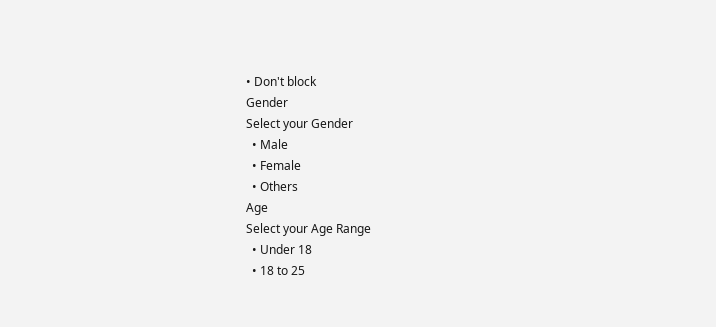• Don't block
Gender
Select your Gender
  • Male
  • Female
  • Others
Age
Select your Age Range
  • Under 18
  • 18 to 25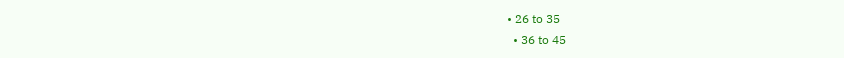• 26 to 35
  • 36 to 45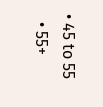• 45 to 55
  • 55+